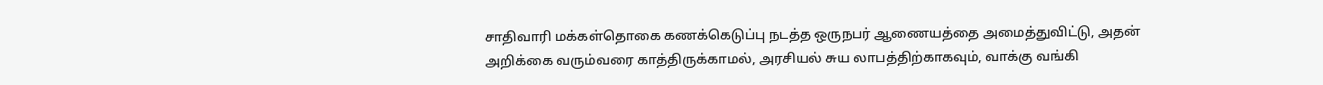சாதிவாரி மக்கள்தொகை கணக்கெடுப்பு நடத்த ஒருநபர் ஆணையத்தை அமைத்துவிட்டு, அதன் அறிக்கை வரும்வரை காத்திருக்காமல், அரசியல் சுய லாபத்திற்காகவும், வாக்கு வங்கி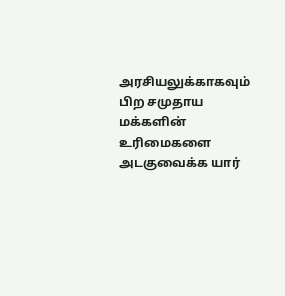அரசியலுக்காகவும் பிற சமுதாய மக்களின் உரிமைகளை அடகுவைக்க யார்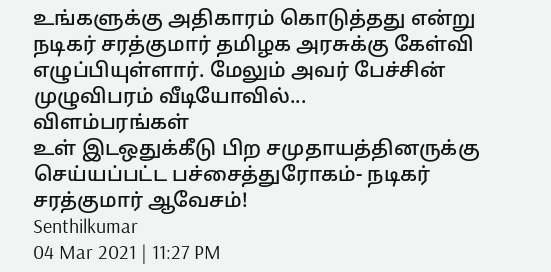உங்களுக்கு அதிகாரம் கொடுத்தது என்று நடிகர் சரத்குமார் தமிழக அரசுக்கு கேள்வி எழுப்பியுள்ளார். மேலும் அவர் பேச்சின் முழுவிபரம் வீடியோவில்...
விளம்பரங்கள்
உள் இடஒதுக்கீடு பிற சமுதாயத்தினருக்கு செய்யப்பட்ட பச்சைத்துரோகம்- நடிகர் சரத்குமார் ஆவேசம்!
Senthilkumar
04 Mar 2021 | 11:27 PM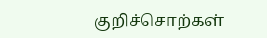குறிச்சொற்கள்